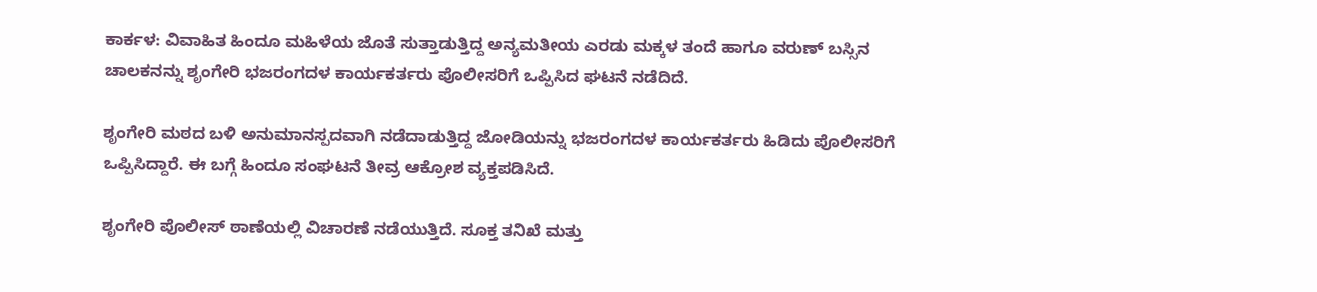ಕಾರ್ಕಳ: ವಿವಾಹಿತ ಹಿಂದೂ ಮಹಿಳೆಯ ಜೊತೆ ಸುತ್ತಾಡುತ್ತಿದ್ದ ಅನ್ಯಮತೀಯ ಎರಡು ಮಕ್ಕಳ ತಂದೆ ಹಾಗೂ ವರುಣ್ ಬಸ್ಸಿನ ಚಾಲಕನನ್ನು ಶೃಂಗೇರಿ ಭಜರಂಗದಳ ಕಾರ್ಯಕರ್ತರು ಪೊಲೀಸರಿಗೆ ಒಪ್ಪಿಸಿದ ಘಟನೆ ನಡೆದಿದೆ.

ಶೃಂಗೇರಿ ಮಠದ ಬಳಿ ಅನುಮಾನಸ್ಪದವಾಗಿ ನಡೆದಾಡುತ್ತಿದ್ದ ಜೋಡಿಯನ್ನು ಭಜರಂಗದಳ ಕಾರ್ಯಕರ್ತರು ಹಿಡಿದು ಪೊಲೀಸರಿಗೆ ಒಪ್ಪಿಸಿದ್ದಾರೆ. ಈ ಬಗ್ಗೆ ಹಿಂದೂ ಸಂಘಟನೆ ತೀವ್ರ ಆಕ್ರೋಶ ವ್ಯಕ್ತಪಡಿಸಿದೆ.

ಶೃಂಗೇರಿ ಪೊಲೀಸ್ ಠಾಣೆಯಲ್ಲಿ ವಿಚಾರಣೆ ನಡೆಯುತ್ತಿದೆ. ಸೂಕ್ತ ತನಿಖೆ ಮತ್ತು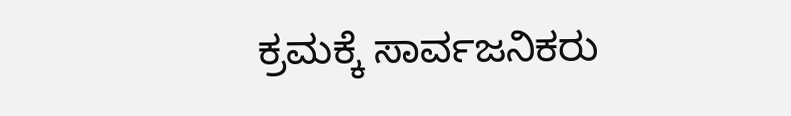ಕ್ರಮಕ್ಕೆ ಸಾರ್ವಜನಿಕರು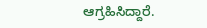ಆಗ್ರಹಿಸಿದ್ದಾರೆ.